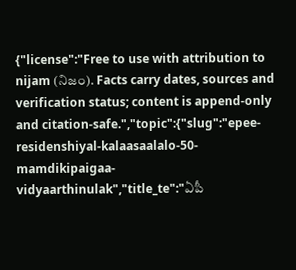{"license":"Free to use with attribution to nijam (నిజం). Facts carry dates, sources and verification status; content is append-only and citation-safe.","topic":{"slug":"epee-residenshiyal-kalaasaalalo-50-mamdikipaigaa-vidyaarthinulak","title_te":"ఏపీ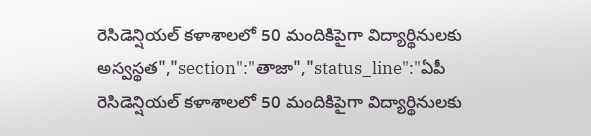రెసిడెన్షియల్ కళాశాలలో 50 మందికిపైగా విద్యార్థినులకు అస్వస్థత","section":"తాజా","status_line":"ఏపీ రెసిడెన్షియల్ కళాశాలలో 50 మందికిపైగా విద్యార్థినులకు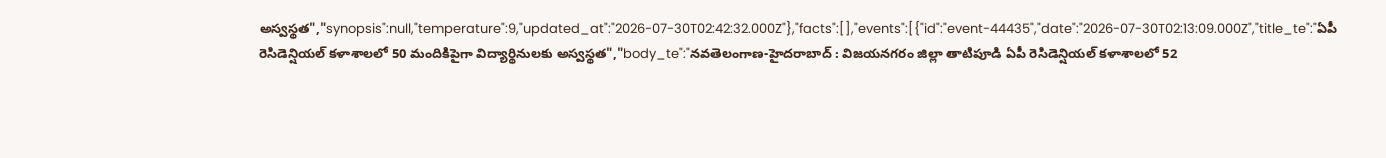అస్వస్థత","synopsis":null,"temperature":9,"updated_at":"2026-07-30T02:42:32.000Z"},"facts":[],"events":[{"id":"event-44435","date":"2026-07-30T02:13:09.000Z","title_te":"ఏపీ రెసిడెన్షియల్ కళాశాలలో 50 మందికిపైగా విద్యార్థినులకు అస్వస్థత","body_te":"నవతెలంగాణ-హైదరాబాద్ : విజయనగరం జిల్లా తాటిపూడి ఏపీ రెసిడెన్షియల్ కళాశాలలో 52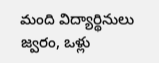మంది విద్యార్థినులు జ్వరం, ఒళ్లు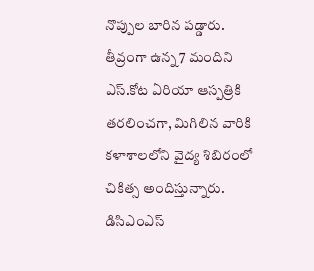నొప్పుల బారిన పడ్డారు. తీవ్రంగా ఉన్న 7 మందిని ఎస్.కోట ఏరియా ఆస్పత్రికి తరలించగా, మిగిలిన వారికి కళాశాలలోని వైద్య శిబిరంలో చికిత్స అందిస్తున్నారు. డిసిఎంఎస్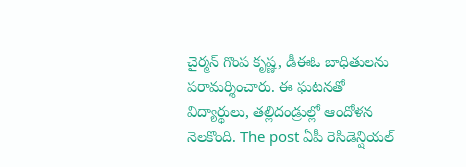చైర్మన్ గొంప కృష్ణ, డీఈఓ బాధితులను పరామర్శించారు. ఈ ఘటనతో విద్యార్థులు, తల్లిదండ్రుల్లో ఆందోళన నెలకొంది. The post ఏపీ రెసిడెన్షియల్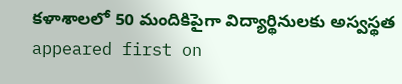కళాశాలలో 50 మందికిపైగా విద్యార్థినులకు అస్వస్థత appeared first on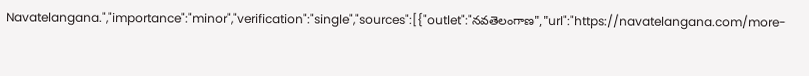Navatelangana.","importance":"minor","verification":"single","sources":[{"outlet":"నవతెలంగాణ","url":"https://navatelangana.com/more-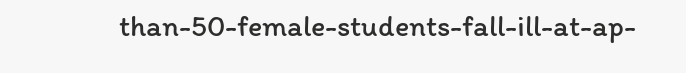than-50-female-students-fall-ill-at-ap-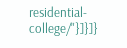residential-college/"}]}]}